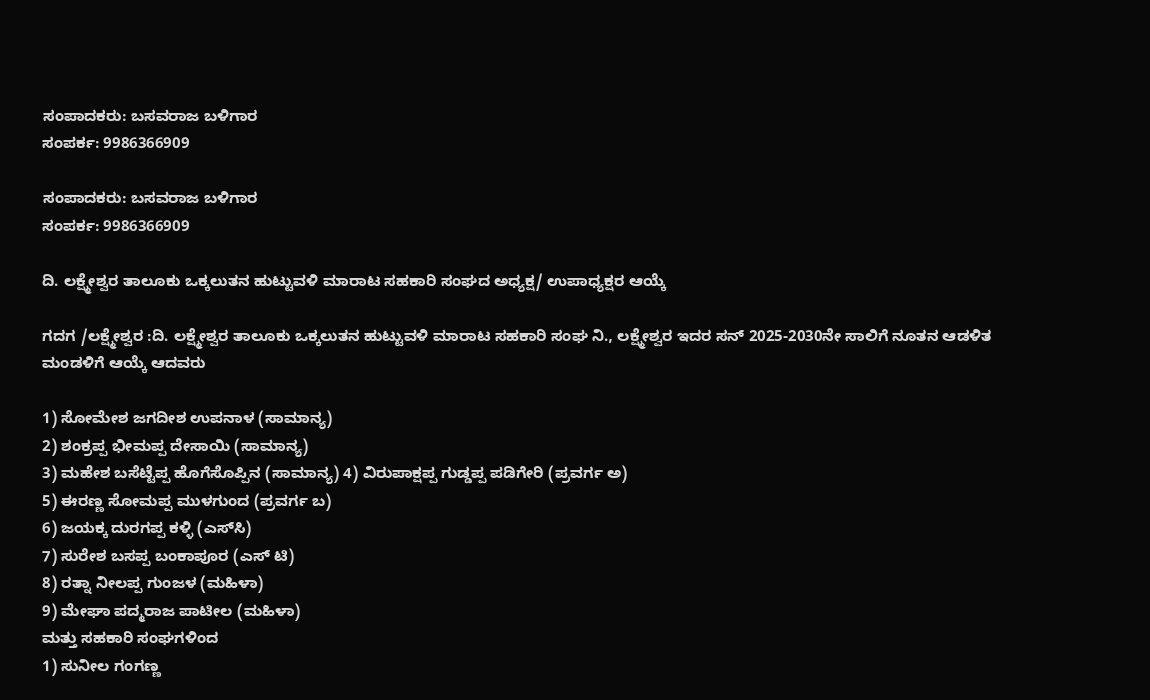ಸಂಪಾದಕರು: ಬಸವರಾಜ ಬಳಿಗಾರ
ಸಂಪರ್ಕ: 9986366909

ಸಂಪಾದಕರು: ಬಸವರಾಜ ಬಳಿಗಾರ
ಸಂಪರ್ಕ: 9986366909

ದಿ. ಲಕ್ಷ್ಮೇಶ್ವರ ತಾಲೂಕು ಒಕ್ಕಲುತನ ಹುಟ್ಟುವಳಿ ಮಾರಾಟ ಸಹಕಾರಿ ಸಂಘದ ಅಧ್ಯಕ್ಷ/ ಉಪಾಧ್ಯಕ್ಷರ ಆಯ್ಕೆ

ಗದಗ /ಲಕ್ಷ್ಮೇಶ್ವರ :ದಿ. ಲಕ್ಷ್ಮೇಶ್ವರ ತಾಲೂಕು ಒಕ್ಕಲುತನ ಹುಟ್ಟುವಳಿ ಮಾರಾಟ ಸಹಕಾರಿ ಸಂಘ ನಿ., ಲಕ್ಷ್ಮೇಶ್ವರ ಇದರ ಸನ್‌ 2025-2030ನೇ ಸಾಲಿಗೆ ನೂತನ ಆಡಳಿತ ಮಂಡಳಿಗೆ ಆಯ್ಕೆ ಆದವರು

1) ಸೋಮೇಶ ಜಗದೀಶ ಉಪನಾಳ (ಸಾಮಾನ್ಯ)
2) ಶಂಕ್ರಪ್ಪ ಭೀಮಪ್ಪ ದೇಸಾಯಿ (ಸಾಮಾನ್ಯ)
3) ಮಹೇಶ ಬಸೆಟ್ಟೆಪ್ಪ ಹೊಗೆಸೊಪ್ಪಿನ (ಸಾಮಾನ್ಯ) 4) ವಿರುಪಾಕ್ಷಪ್ಪ ಗುಡ್ಡಪ್ಪ ಪಡಿಗೇರಿ (ಪ್ರವರ್ಗ ಅ)
5) ಈರಣ್ಣ ಸೋಮಪ್ಪ ಮುಳಗುಂದ (ಪ್ರವರ್ಗ ಬ)
6) ಜಯಕ್ಕ ದುರಗಪ್ಪ ಕಳ್ಳಿ (ಎಸ್‌ಸಿ)
7) ಸುರೇಶ ಬಸಪ್ಪ ಬಂಕಾಪೂರ (ಎಸ್ ಟಿ)
8) ರತ್ನಾ ನೀಲಪ್ಪ ಗುಂಜಳ (ಮಹಿಳಾ)
9) ಮೇಘಾ ಪದ್ಮರಾಜ ಪಾಟೀಲ (ಮಹಿಳಾ)
ಮತ್ತು ಸಹಕಾರಿ ಸಂಘಗಳಿಂದ
1) ಸುನೀಲ ಗಂಗಣ್ಣ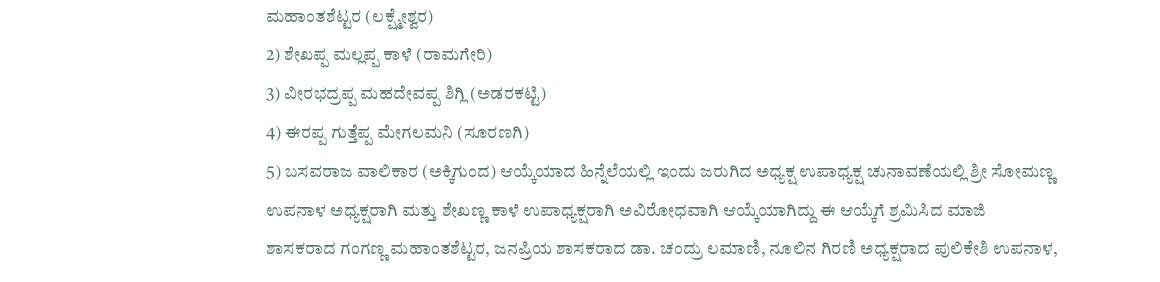ಮಹಾಂತಶೆಟ್ಟರ (ಲಕ್ಷ್ಮೇಶ್ವರ)
2) ಶೇಖಪ್ಪ ಮಲ್ಲಪ್ಪ ಕಾಳೆ (ರಾಮಗೇರಿ)
3) ವೀರಭದ್ರಪ್ಪ ಮಹದೇವಪ್ಪ ಶಿಗ್ಲಿ (ಅಡರಕಟ್ಟಿ)
4) ಈರಪ್ಪ ಗುತ್ತೆಪ್ಪ ಮೇಗಲಮನಿ (ಸೂರಣಗಿ)
5) ಬಸವರಾಜ ವಾಲಿಕಾರ (ಅಕ್ಕಿಗುಂದ) ಆಯ್ಕೆಯಾದ ಹಿನ್ನೆಲೆಯಲ್ಲಿ ಇಂದು ಜರುಗಿದ ಅಧ್ಯಕ್ಷ ಉಪಾಧ್ಯಕ್ಷ ಚುನಾವಣೆಯಲ್ಲಿ ಶ್ರೀ ಸೋಮಣ್ಣ ಉಪನಾಳ ಅಧ್ಯಕ್ಷರಾಗಿ ಮತ್ತು ಶೇಖಣ್ಣ ಕಾಳೆ ಉಪಾಧ್ಯಕ್ಷರಾಗಿ ಅವಿರೋಧವಾಗಿ ಆಯ್ಕೆಯಾಗಿದ್ದು ಈ ಆಯ್ಕೆಗೆ ಶ್ರಮಿಸಿದ ಮಾಜಿ ಶಾಸಕರಾದ ಗಂಗಣ್ಣ ಮಹಾಂತಶೆಟ್ಟರ, ಜನಪ್ರಿಯ ಶಾಸಕರಾದ ಡಾ. ಚಂದ್ರು ಲಮಾಣಿ, ನೂಲಿನ ಗಿರಣಿ ಅಧ್ಯಕ್ಷರಾದ ಪುಲಿಕೇಶಿ ಉಪನಾಳ,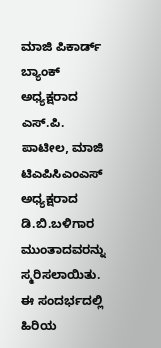ಮಾಜಿ ಪಿಕಾರ್ಡ್ ಬ್ಯಾಂಕ್‌ ಅಧ್ಯಕ್ಷರಾದ ಎಸ್.ಪಿ. ಪಾಟೀಲ, ಮಾಜಿ ಟಿಎಪಿಸಿಎಂಎಸ್‌ ಅಧ್ಯಕ್ಷರಾದ ಡಿ.ಬಿ.ಬಳಿಗಾರ ಮುಂತಾದವರನ್ನು ಸ್ಮರಿಸಲಾಯಿತು.
ಈ ಸಂದರ್ಭದಲ್ಲಿ ಹಿರಿಯ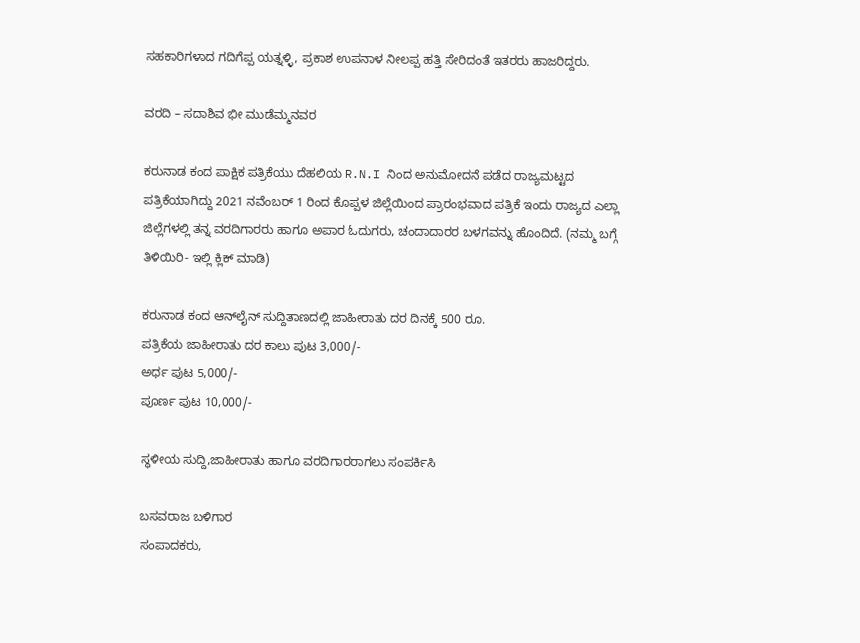ಸಹಕಾರಿಗಳಾದ ಗದಿಗೆಪ್ಪ ಯತ್ನಳ್ಳಿ, ಪ್ರಕಾಶ ಉಪನಾಳ ನೀಲಪ್ಪ ಹತ್ತಿ ಸೇರಿದಂತೆ ಇತರರು ಹಾಜರಿದ್ದರು.

ವರದಿ – ಸದಾಶಿವ ಭೀ ಮುಡೆಮ್ಮನವರ

ಕರುನಾಡ ಕಂದ ಪಾಕ್ಷಿಕ ಪತ್ರಿಕೆಯು ದೆಹಲಿಯ R.N.I ನಿಂದ ಅನುಮೋದನೆ ಪಡೆದ ರಾಜ್ಯಮಟ್ಟದ ಪತ್ರಿಕೆಯಾಗಿದ್ದು 2021 ನವೆಂಬರ್ 1 ರಿಂದ ಕೊಪ್ಪಳ ಜಿಲ್ಲೆಯಿಂದ ಪ್ರಾರಂಭವಾದ ಪತ್ರಿಕೆ ಇಂದು ರಾಜ್ಯದ ಎಲ್ಲಾ ಜಿಲ್ಲೆಗಳಲ್ಲಿ ತನ್ನ ವರದಿಗಾರರು ಹಾಗೂ ಅಪಾರ ಓದುಗರು, ಚಂದಾದಾರರ ಬಳಗವನ್ನು ಹೊಂದಿದೆ. (ನಮ್ಮ ಬಗ್ಗೆ ತಿಳಿಯಿರಿ- ಇಲ್ಲಿ ಕ್ಲಿಕ್‌ ಮಾಡಿ)

ಕರುನಾಡ ಕಂದ ಆನ್‌ಲೈನ್‌ ಸುದ್ದಿತಾಣದಲ್ಲಿ ಜಾಹೀರಾತು ದರ ದಿನಕ್ಕೆ 500 ರೂ.
ಪತ್ರಿಕೆಯ ಜಾಹೀರಾತು ದರ ಕಾಲು ಪುಟ 3,000/-
ಅರ್ಧ ಪುಟ 5,000/-
ಪೂರ್ಣ ಪುಟ 10,000/-

ಸ್ಥಳೀಯ ಸುದ್ದಿ,ಜಾಹೀರಾತು ಹಾಗೂ ವರದಿಗಾರರಾಗಲು ಸಂಪರ್ಕಿಸಿ

ಬಸವರಾಜ ಬಳಿಗಾರ
ಸಂಪಾದಕರು,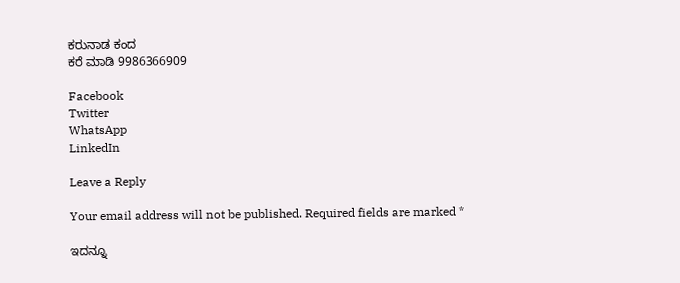ಕರುನಾಡ ಕಂದ
ಕರೆ ಮಾಡಿ 9986366909

Facebook
Twitter
WhatsApp
LinkedIn

Leave a Reply

Your email address will not be published. Required fields are marked *

ಇದನ್ನೂ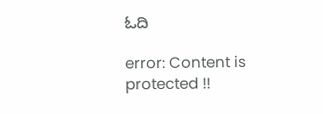ಓದಿ

error: Content is protected !!